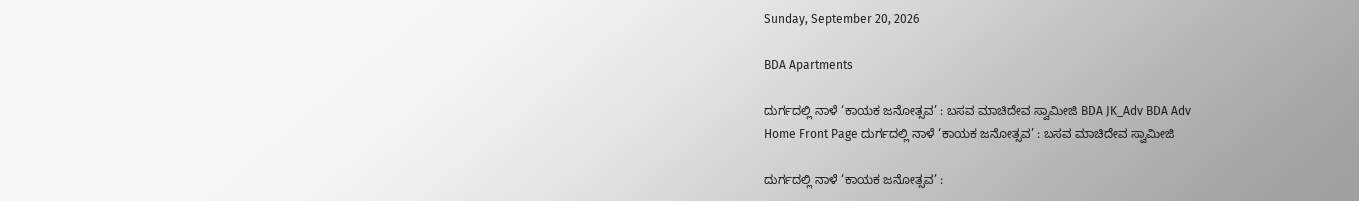Sunday, September 20, 2026

BDA Apartments

ದುರ್ಗದಲ್ಲಿ ನಾಳೆ ‘ಕಾಯಕ ಜನೋತ್ಸವ’ : ಬಸವ ಮಾಚಿದೇವ ಸ್ವಾಮೀಜಿ BDA JK_Adv BDA Adv
Home Front Page ದುರ್ಗದಲ್ಲಿ ನಾಳೆ ‘ಕಾಯಕ ಜನೋತ್ಸವ’ : ಬಸವ ಮಾಚಿದೇವ ಸ್ವಾಮೀಜಿ

ದುರ್ಗದಲ್ಲಿ ನಾಳೆ ‘ಕಾಯಕ ಜನೋತ್ಸವ’ :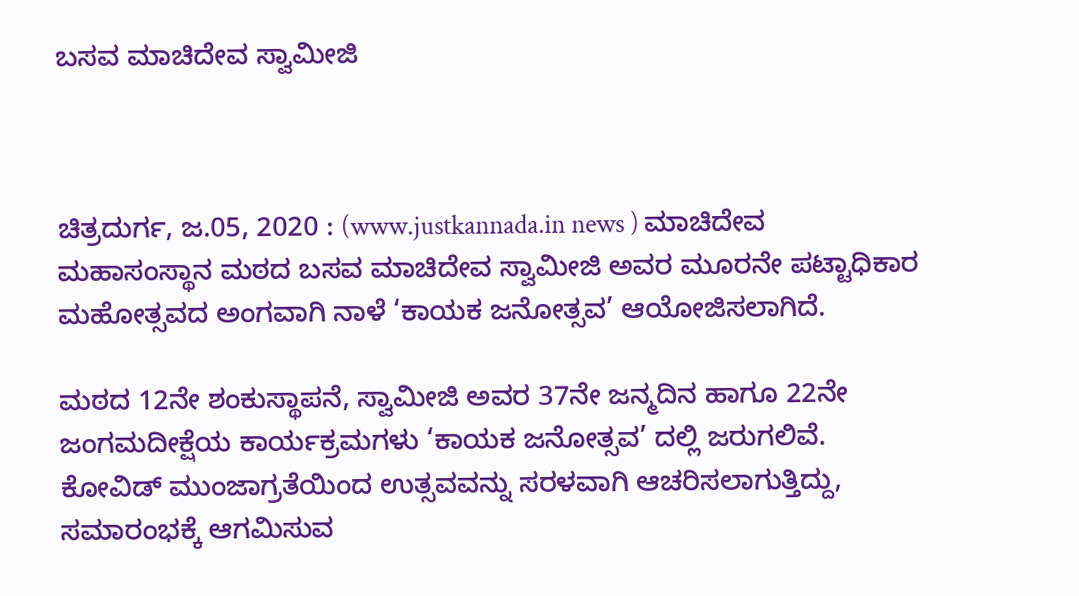ಬಸವ ಮಾಚಿದೇವ ಸ್ವಾಮೀಜಿ



ಚಿತ್ರದುರ್ಗ, ಜ.05, 2020 : (www.justkannada.in news ) ಮಾಚಿದೇವ ಮಹಾಸಂಸ್ಥಾನ ಮಠದ ಬಸವ ಮಾಚಿದೇವ ಸ್ವಾಮೀಜಿ ಅವರ ಮೂರನೇ ಪಟ್ಟಾಧಿಕಾರ ಮಹೋತ್ಸವದ ಅಂಗವಾಗಿ ನಾಳೆ ‘ಕಾಯಕ ಜನೋತ್ಸವ’ ಆಯೋಜಿಸಲಾಗಿದೆ.

ಮಠದ 12ನೇ ಶಂಕುಸ್ಥಾಪನೆ, ಸ್ವಾಮೀಜಿ ಅವರ 37ನೇ ಜನ್ಮದಿನ ಹಾಗೂ 22ನೇ ಜಂಗಮದೀಕ್ಷೆಯ ಕಾರ್ಯಕ್ರಮಗಳು ‘ಕಾಯಕ ಜನೋತ್ಸವ’ ದಲ್ಲಿ ಜರುಗಲಿವೆ. ಕೋವಿಡ್‌ ಮುಂಜಾಗ್ರತೆಯಿಂದ ಉತ್ಸವವನ್ನು ಸರಳವಾಗಿ ಆಚರಿಸಲಾಗುತ್ತಿದ್ದು, ಸಮಾರಂಭಕ್ಕೆ ಆಗಮಿಸುವ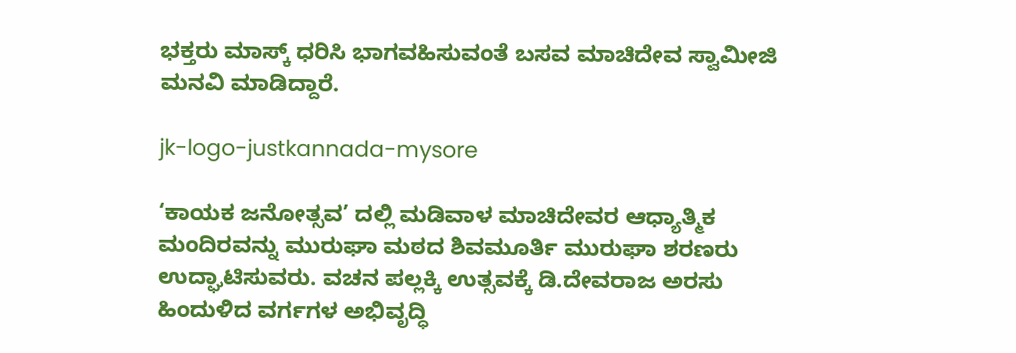ಭಕ್ತರು ಮಾಸ್ಕ್‌ ಧರಿಸಿ ಭಾಗವಹಿಸುವಂತೆ ಬಸವ ಮಾಚಿದೇವ ಸ್ವಾಮೀಜಿ ಮನವಿ ಮಾಡಿದ್ದಾರೆ.

jk-logo-justkannada-mysore

‘ಕಾಯಕ ಜನೋತ್ಸವ’ ದಲ್ಲಿ ಮಡಿವಾಳ ಮಾಚಿದೇವರ ಆಧ್ಯಾತ್ಮಿಕ ಮಂದಿರವನ್ನು ಮುರುಘಾ ಮಠದ ಶಿವಮೂರ್ತಿ ಮುರುಘಾ ಶರಣರು ಉದ್ಘಾಟಿಸುವರು. ವಚನ ಪಲ್ಲಕ್ಕಿ ಉತ್ಸವಕ್ಕೆ ಡಿ.ದೇವರಾಜ ಅರಸು ಹಿಂದುಳಿದ ವರ್ಗಗಳ ಅಭಿವೃದ್ಧಿ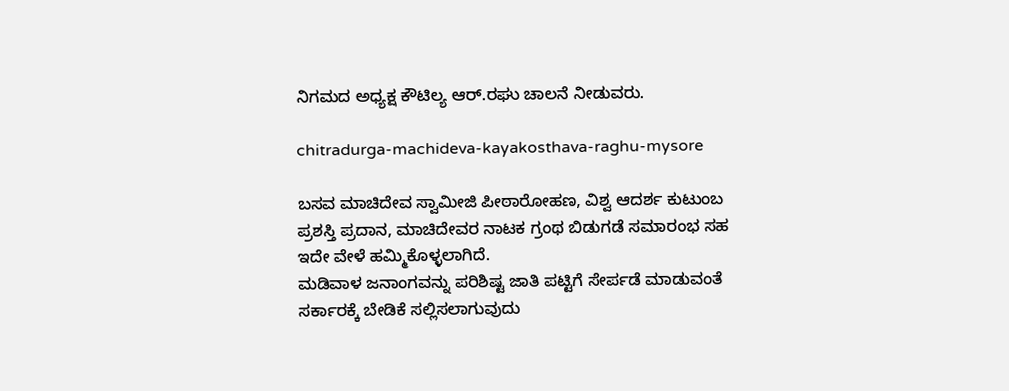ನಿಗಮದ ಅಧ್ಯಕ್ಷ ಕೌಟಿಲ್ಯ ಆರ್.ರಘು ಚಾಲನೆ ನೀಡುವರು.

chitradurga-machideva-kayakosthava-raghu-mysore

ಬಸವ ಮಾಚಿದೇವ ಸ್ವಾಮೀಜಿ ಪೀಠಾರೋಹಣ, ವಿಶ್ವ ಆದರ್ಶ ಕುಟುಂಬ ಪ್ರಶಸ್ತಿ ಪ್ರದಾನ, ಮಾಚಿದೇವರ ನಾಟಕ ಗ್ರಂಥ ಬಿಡುಗಡೆ ಸಮಾರಂಭ ಸಹ ಇದೇ ವೇಳೆ ಹಮ್ಮಿಕೊಳ್ಳಲಾಗಿದೆ.
ಮಡಿವಾಳ ಜನಾಂಗವನ್ನು ಪರಿಶಿಷ್ಟ ಜಾತಿ ಪಟ್ಟಿಗೆ ಸೇರ್ಪಡೆ ಮಾಡುವಂತೆ ಸರ್ಕಾರಕ್ಕೆ ಬೇಡಿಕೆ ಸಲ್ಲಿಸಲಾಗುವುದು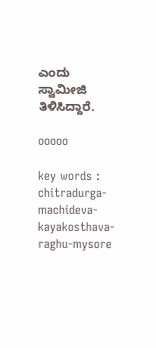ಎಂದು ಸ್ವಾಮೀಜಿ ತಿಳಿಸಿದ್ದಾರೆ.

ooooo

key words : chitradurga-machideva-kayakosthava-raghu-mysore